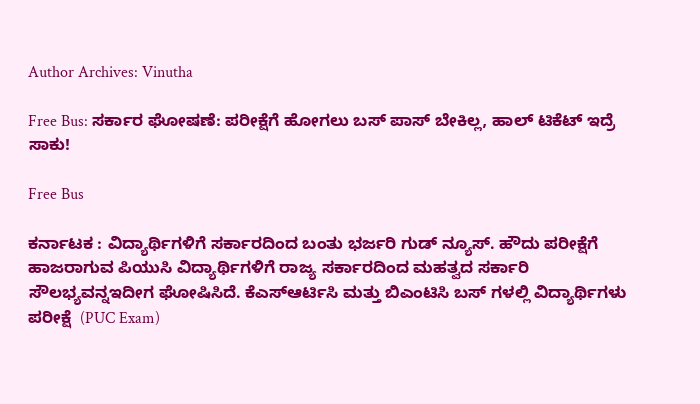Author Archives: Vinutha

Free Bus: ಸರ್ಕಾರ ಘೋಷಣೆ: ಪರೀಕ್ಷೆಗೆ ಹೋಗಲು ಬಸ್ ಪಾಸ್ ಬೇಕಿಲ್ಲ, ಹಾಲ್ ಟಿಕೆಟ್ ಇದ್ರೆ ಸಾಕು!

Free Bus

ಕರ್ನಾಟಕ : ವಿದ್ಯಾರ್ಥಿಗಳಿಗೆ ಸರ್ಕಾರದಿಂದ ಬಂತು ಭರ್ಜರಿ ಗುಡ್ ನ್ಯೂಸ್. ಹೌದು ಪರೀಕ್ಷೆಗೆ ಹಾಜರಾಗುವ ಪಿಯುಸಿ ವಿದ್ಯಾರ್ಥಿಗಳಿಗೆ ರಾಜ್ಯ ಸರ್ಕಾರದಿಂದ ಮಹತ್ವದ ಸರ್ಕಾರಿ ಸೌಲಭ್ಯವನ್ನಇದೀಗ ಘೋಷಿಸಿದೆ. ಕೆಎಸ್ಆರ್ಟಿಸಿ ಮತ್ತು ಬಿಎಂಟಿಸಿ ಬಸ್ ಗಳಲ್ಲಿ ವಿದ್ಯಾರ್ಥಿಗಳು ಪರೀಕ್ಷೆ  (PUC Exam)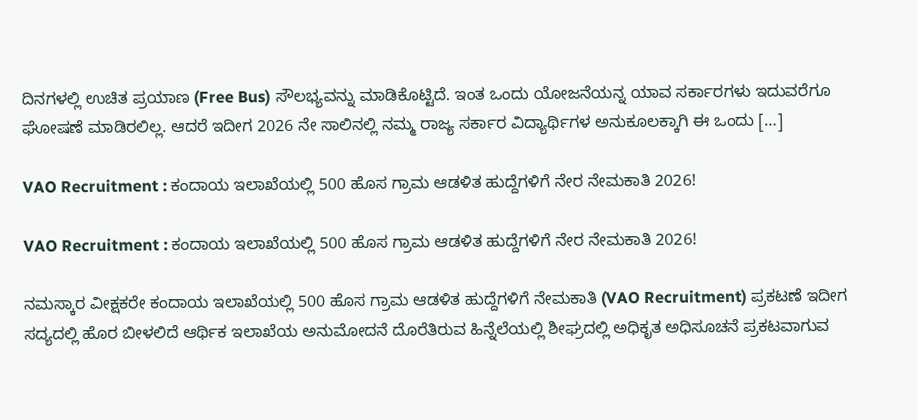ದಿನಗಳಲ್ಲಿ ಉಚಿತ ಪ್ರಯಾಣ (Free Bus) ಸೌಲಭ್ಯವನ್ನು ಮಾಡಿಕೊಟ್ಟಿದೆ. ಇಂತ ಒಂದು ಯೋಜನೆಯನ್ನ ಯಾವ ಸರ್ಕಾರಗಳು ಇದುವರೆಗೂ ಘೋಷಣೆ ಮಾಡಿರಲಿಲ್ಲ. ಆದರೆ ಇದೀಗ 2026 ನೇ ಸಾಲಿನಲ್ಲಿ ನಮ್ಮ ರಾಜ್ಯ ಸರ್ಕಾರ ವಿದ್ಯಾರ್ಥಿಗಳ ಅನುಕೂಲಕ್ಕಾಗಿ ಈ ಒಂದು […]

VAO Recruitment : ಕಂದಾಯ ಇಲಾಖೆಯಲ್ಲಿ 500 ಹೊಸ ಗ್ರಾಮ ಆಡಳಿತ ಹುದ್ದೆಗಳಿಗೆ ನೇರ ನೇಮಕಾತಿ 2026!

VAO Recruitment : ಕಂದಾಯ ಇಲಾಖೆಯಲ್ಲಿ 500 ಹೊಸ ಗ್ರಾಮ ಆಡಳಿತ ಹುದ್ದೆಗಳಿಗೆ ನೇರ ನೇಮಕಾತಿ 2026!

ನಮಸ್ಕಾರ ವೀಕ್ಷಕರೇ ಕಂದಾಯ ಇಲಾಖೆಯಲ್ಲಿ 500 ಹೊಸ ಗ್ರಾಮ ಆಡಳಿತ ಹುದ್ದೆಗಳಿಗೆ ನೇಮಕಾತಿ (VAO Recruitment) ಪ್ರಕಟಣೆ ಇದೀಗ ಸದ್ಯದಲ್ಲಿ ಹೊರ ಬೀಳಲಿದೆ ಆರ್ಥಿಕ ಇಲಾಖೆಯ ಅನುಮೋದನೆ ದೊರೆತಿರುವ ಹಿನ್ನೆಲೆಯಲ್ಲಿ ಶೀಘ್ರದಲ್ಲಿ ಅಧಿಕೃತ ಅಧಿಸೂಚನೆ ಪ್ರಕಟವಾಗುವ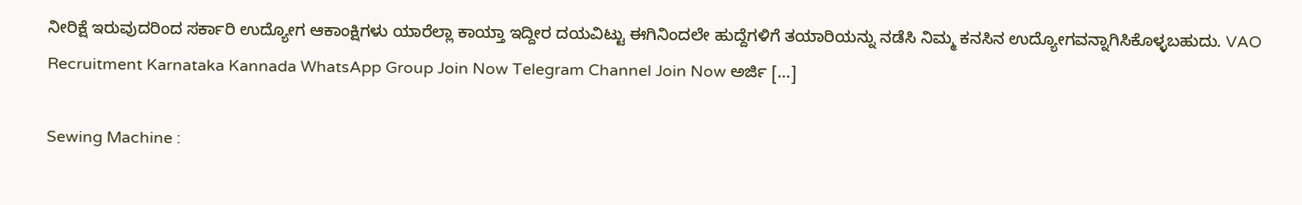ನೀರಿಕ್ಷೆ ಇರುವುದರಿಂದ ಸರ್ಕಾರಿ ಉದ್ಯೋಗ ಆಕಾಂಕ್ಷಿಗಳು ಯಾರೆಲ್ಲಾ ಕಾಯ್ತಾ ಇದ್ದೀರ ದಯವಿಟ್ಟು ಈಗಿನಿಂದಲೇ ಹುದ್ದೆಗಳಿಗೆ ತಯಾರಿಯನ್ನು ನಡೆಸಿ ನಿಮ್ಮ ಕನಸಿನ ಉದ್ಯೋಗವನ್ನಾಗಿಸಿಕೊಳ್ಳಬಹುದು. VAO Recruitment Karnataka Kannada WhatsApp Group Join Now Telegram Channel Join Now ಅರ್ಜಿ […]

Sewing Machine :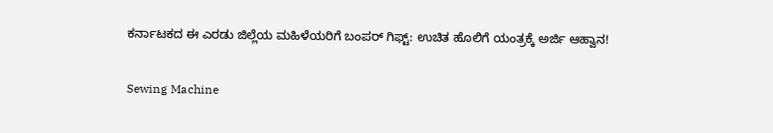ಕರ್ನಾಟಕದ ಈ ಎರಡು ಜಿಲ್ಲೆಯ ಮಹಿಳೆಯರಿಗೆ ಬಂಪರ್ ಗಿಫ್ಟ್: ಉಚಿತ ಹೊಲಿಗೆ ಯಂತ್ರಕ್ಕೆ ಅರ್ಜಿ ಆಹ್ವಾನ!

Sewing Machine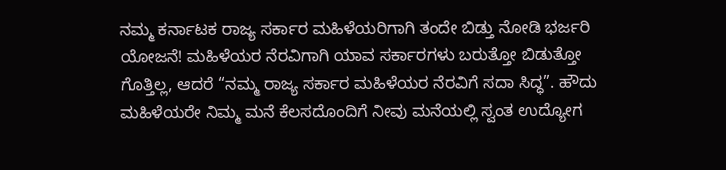ನಮ್ಮ ಕರ್ನಾಟಕ ರಾಜ್ಯ ಸರ್ಕಾರ ಮಹಿಳೆಯರಿಗಾಗಿ ತಂದೇ ಬಿಡ್ತು ನೋಡಿ ಭರ್ಜರಿ ಯೋಜನೆ! ಮಹಿಳೆಯರ ನೆರವಿಗಾಗಿ ಯಾವ ಸರ್ಕಾರಗಳು ಬರುತ್ತೋ ಬಿಡುತ್ತೋ ಗೊತ್ತಿಲ್ಲ, ಆದರೆ “ನಮ್ಮ ರಾಜ್ಯ ಸರ್ಕಾರ ಮಹಿಳೆಯರ ನೆರವಿಗೆ ಸದಾ ಸಿದ್ಧ”. ಹೌದು ಮಹಿಳೆಯರೇ ನಿಮ್ಮ ಮನೆ ಕೆಲಸದೊಂದಿಗೆ ನೀವು ಮನೆಯಲ್ಲಿ ಸ್ವಂತ ಉದ್ಯೋಗ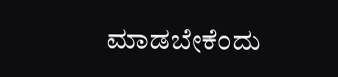ಮಾಡಬೇಕೆಂದು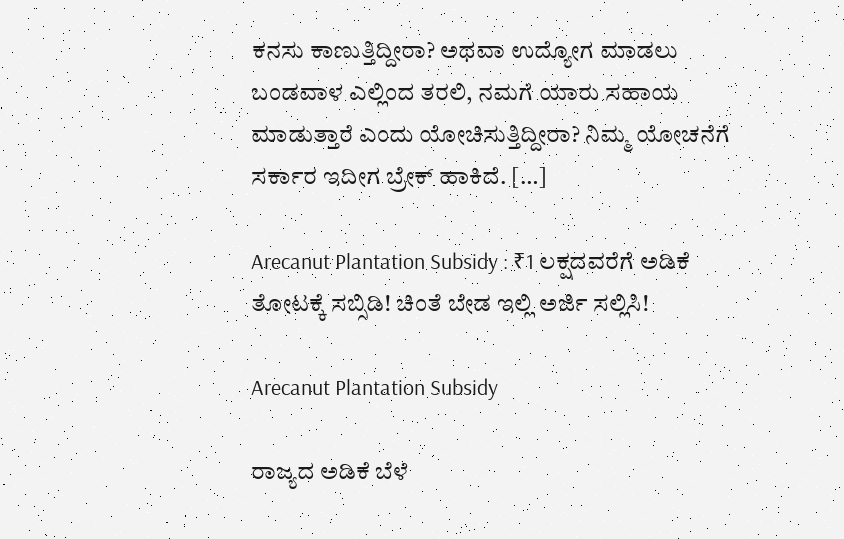ಕನಸು ಕಾಣುತ್ತಿದ್ದೀರಾ? ಅಥವಾ ಉದ್ಯೋಗ ಮಾಡಲು ಬಂಡವಾಳ ಎಲ್ಲಿಂದ ತರಲಿ, ನಮಗೆ ಯಾರು ಸಹಾಯ ಮಾಡುತ್ತಾರೆ ಎಂದು ಯೋಚಿಸುತ್ತಿದ್ದೀರಾ? ನಿಮ್ಮ ಯೋಚನೆಗೆ ಸರ್ಕಾರ ಇದೀಗ ಬ್ರೇಕ್ ಹಾಕಿದೆ. […]

Arecanut Plantation Subsidy : ₹1 ಲಕ್ಷದವರೆಗೆ ಅಡಿಕೆ ತೋಟಕ್ಕೆ ಸಬ್ಸಿಡಿ! ಚಿಂತೆ ಬೇಡ ಇಲ್ಲಿ ಅರ್ಜಿ ಸಲ್ಲಿಸಿ!

Arecanut Plantation Subsidy

ರಾಜ್ಯದ ಅಡಿಕೆ ಬೆಳೆ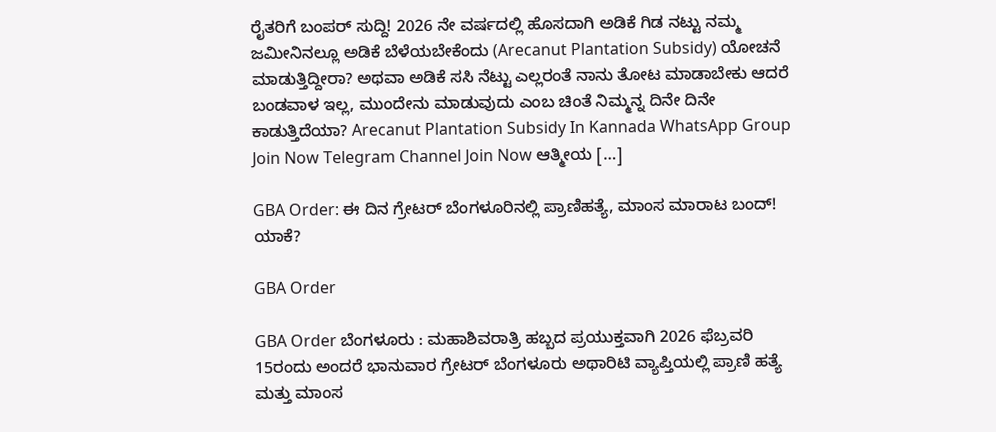ರೈತರಿಗೆ ಬಂಪರ್ ಸುದ್ದಿ! 2026 ನೇ ವರ್ಷದಲ್ಲಿ ಹೊಸದಾಗಿ ಅಡಿಕೆ ಗಿಡ ನಟ್ಟು ನಮ್ಮ ಜಮೀನಿನಲ್ಲೂ ಅಡಿಕೆ ಬೆಳೆಯಬೇಕೆಂದು (Arecanut Plantation Subsidy) ಯೋಚನೆ ಮಾಡುತ್ತಿದ್ದೀರಾ? ಅಥವಾ ಅಡಿಕೆ ಸಸಿ ನೆಟ್ಟು ಎಲ್ಲರಂತೆ ನಾನು ತೋಟ ಮಾಡಾಬೇಕು ಆದರೆ ಬಂಡವಾಳ ಇಲ್ಲ, ಮುಂದೇನು ಮಾಡುವುದು ಎಂಬ ಚಿಂತೆ ನಿಮ್ಮನ್ನ ದಿನೇ ದಿನೇ ಕಾಡುತ್ತಿದೆಯಾ? Arecanut Plantation Subsidy In Kannada WhatsApp Group Join Now Telegram Channel Join Now ಆತ್ಮೀಯ […]

GBA Order: ಈ ದಿನ ಗ್ರೇಟರ್ ಬೆಂಗಳೂರಿನಲ್ಲಿ ಪ್ರಾಣಿಹತ್ಯೆ, ಮಾಂಸ ಮಾರಾಟ ಬಂದ್! ಯಾಕೆ?

GBA Order

GBA Order ಬೆಂಗಳೂರು : ಮಹಾಶಿವರಾತ್ರಿ ಹಬ್ಬದ ಪ್ರಯುಕ್ತವಾಗಿ 2026 ಫೆಬ್ರವರಿ 15ರಂದು ಅಂದರೆ ಭಾನುವಾರ ಗ್ರೇಟರ್ ಬೆಂಗಳೂರು ಅಥಾರಿಟಿ ವ್ಯಾಪ್ತಿಯಲ್ಲಿ ಪ್ರಾಣಿ ಹತ್ಯೆ ಮತ್ತು ಮಾಂಸ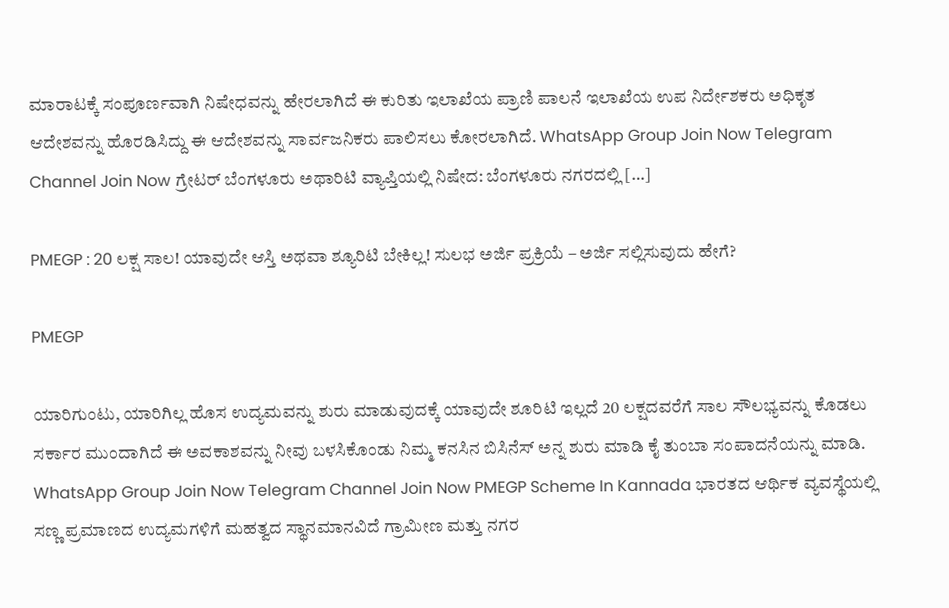ಮಾರಾಟಕ್ಕೆ ಸಂಪೂರ್ಣವಾಗಿ ನಿಷೇಧವನ್ನು ಹೇರಲಾಗಿದೆ ಈ ಕುರಿತು ಇಲಾಖೆಯ ಪ್ರಾಣಿ ಪಾಲನೆ ಇಲಾಖೆಯ ಉಪ ನಿರ್ದೇಶಕರು ಅಧಿಕೃತ ಆದೇಶವನ್ನು ಹೊರಡಿಸಿದ್ದು ಈ ಆದೇಶವನ್ನು ಸಾರ್ವಜನಿಕರು ಪಾಲಿಸಲು ಕೋರಲಾಗಿದೆ. WhatsApp Group Join Now Telegram Channel Join Now ಗ್ರೇಟರ್ ಬೆಂಗಳೂರು ಅಥಾರಿಟಿ ವ್ಯಾಪ್ತಿಯಲ್ಲಿ ನಿಷೇದ: ಬೆಂಗಳೂರು ನಗರದಲ್ಲಿ […]

PMEGP : 20 ಲಕ್ಷ ಸಾಲ! ಯಾವುದೇ ಆಸ್ತಿ ಅಥವಾ ಶ್ಯೂರಿಟಿ ಬೇಕಿಲ್ಲ! ಸುಲಭ ಅರ್ಜಿ ಪ್ರಕ್ರಿಯೆ – ಅರ್ಜಿ ಸಲ್ಲಿಸುವುದು ಹೇಗೆ?

PMEGP

ಯಾರಿಗುಂಟು, ಯಾರಿಗಿಲ್ಲ ಹೊಸ ಉದ್ಯಮವನ್ನು ಶುರು ಮಾಡುವುದಕ್ಕೆ ಯಾವುದೇ ಶೂರಿಟಿ ಇಲ್ಲದೆ 20 ಲಕ್ಷದವರೆಗೆ ಸಾಲ ಸೌಲಭ್ಯವನ್ನು ಕೊಡಲು ಸರ್ಕಾರ ಮುಂದಾಗಿದೆ ಈ ಅವಕಾಶವನ್ನು ನೀವು ಬಳಸಿಕೊಂಡು ನಿಮ್ಮ ಕನಸಿನ ಬಿಸಿನೆಸ್ ಅನ್ನ ಶುರು ಮಾಡಿ ಕೈ ತುಂಬಾ ಸಂಪಾದನೆಯನ್ನು ಮಾಡಿ. WhatsApp Group Join Now Telegram Channel Join Now PMEGP Scheme In Kannada ಭಾರತದ ಆರ್ಥಿಕ ವ್ಯವಸ್ಥೆಯಲ್ಲಿ ಸಣ್ಣ ಪ್ರಮಾಣದ ಉದ್ಯಮಗಳಿಗೆ ಮಹತ್ವದ ಸ್ಥಾನಮಾನವಿದೆ ಗ್ರಾಮೀಣ ಮತ್ತು ನಗರ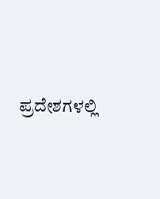ಪ್ರದೇಶಗಳಲ್ಲಿ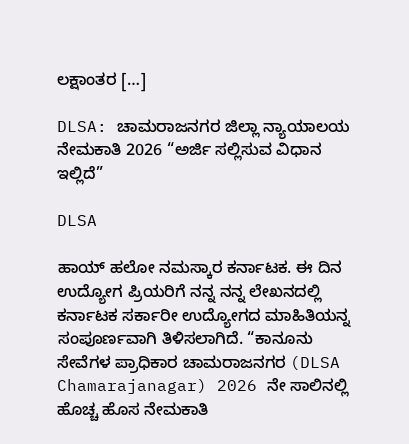ಲಕ್ಷಾಂತರ […]

DLSA: ಚಾಮರಾಜನಗರ ಜಿಲ್ಲಾ ನ್ಯಾಯಾಲಯ ನೇಮಕಾತಿ 2026 “ಅರ್ಜಿ ಸಲ್ಲಿಸುವ ವಿಧಾನ ಇಲ್ಲಿದೆ”

DLSA

ಹಾಯ್ ಹಲೋ ನಮಸ್ಕಾರ ಕರ್ನಾಟಕ. ಈ ದಿನ ಉದ್ಯೋಗ ಪ್ರಿಯರಿಗೆ ನನ್ನ ನನ್ನ ಲೇಖನದಲ್ಲಿ ಕರ್ನಾಟಕ ಸರ್ಕಾರೀ ಉದ್ಯೋಗದ ಮಾಹಿತಿಯನ್ನ ಸಂಪೂರ್ಣವಾಗಿ ತಿಳಿಸಲಾಗಿದೆ. “ಕಾನೂನು ಸೇವೆಗಳ ಪ್ರಾಧಿಕಾರ ಚಾಮರಾಜನಗರ (DLSA Chamarajanagar) 2026 ನೇ ಸಾಲಿನಲ್ಲಿ ಹೊಚ್ಚ ಹೊಸ ನೇಮಕಾತಿ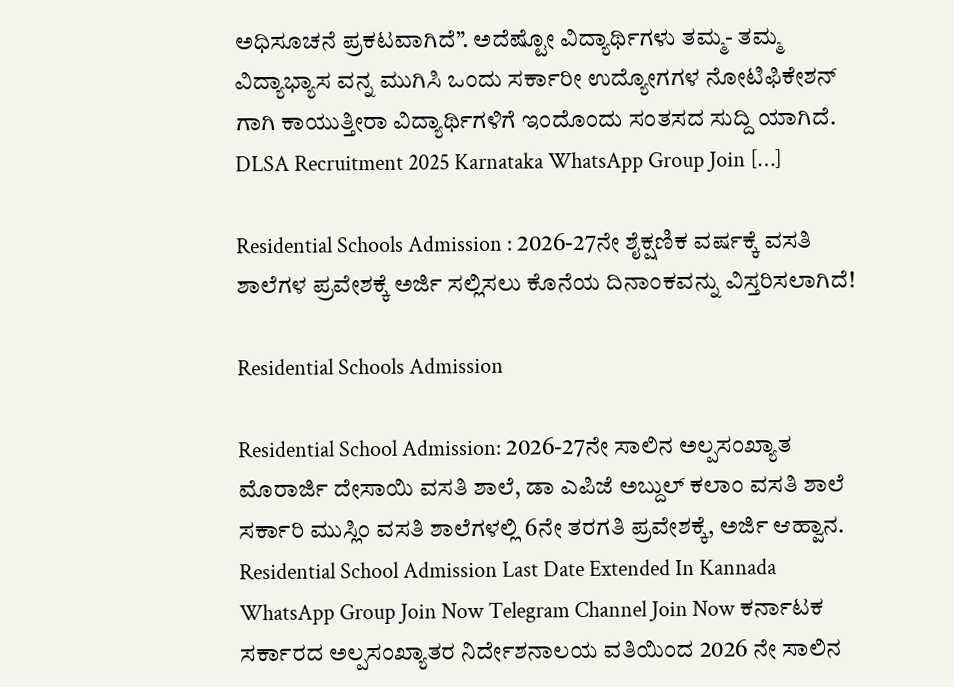ಅಧಿಸೂಚನೆ ಪ್ರಕಟವಾಗಿದೆ”. ಅದೆಷ್ಟೋ ವಿದ್ಯಾರ್ಥಿಗಳು ತಮ್ಮ- ತಮ್ಮ ವಿದ್ಯಾಭ್ಯಾಸ ವನ್ನ ಮುಗಿಸಿ ಒಂದು ಸರ್ಕಾರೀ ಉದ್ಯೋಗಗಳ ನೋಟಿಫಿಕೇಶನ್ ಗಾಗಿ ಕಾಯುತ್ತೀರಾ ವಿದ್ಯಾರ್ಥಿಗಳಿಗೆ ಇಂದೊಂದು ಸಂತಸದ ಸುದ್ದಿ ಯಾಗಿದೆ. DLSA Recruitment 2025 Karnataka WhatsApp Group Join […]

Residential Schools Admission : 2026-27ನೇ ಶೈಕ್ಷಣಿಕ ವರ್ಷಕ್ಕೆ ವಸತಿ ಶಾಲೆಗಳ ಪ್ರವೇಶಕ್ಕೆ ಅರ್ಜಿ ಸಲ್ಲಿಸಲು ಕೊನೆಯ ದಿನಾಂಕವನ್ನು ವಿಸ್ತರಿಸಲಾಗಿದೆ!

Residential Schools Admission

Residential School Admission: 2026-27ನೇ ಸಾಲಿನ ಅಲ್ಪಸಂಖ್ಯಾತ ಮೊರಾರ್ಜಿ ದೇಸಾಯಿ ವಸತಿ ಶಾಲೆ, ಡಾ ಎಪಿಜೆ ಅಬ್ದುಲ್ ಕಲಾಂ ವಸತಿ ಶಾಲೆ ಸರ್ಕಾರಿ ಮುಸ್ಲಿಂ ವಸತಿ ಶಾಲೆಗಳಲ್ಲಿ 6ನೇ ತರಗತಿ ಪ್ರವೇಶಕ್ಕೆ, ಅರ್ಜಿ ಆಹ್ವಾನ. Residential School Admission Last Date Extended In Kannada WhatsApp Group Join Now Telegram Channel Join Now ಕರ್ನಾಟಕ ಸರ್ಕಾರದ ಅಲ್ಪಸಂಖ್ಯಾತರ ನಿರ್ದೇಶನಾಲಯ ವತಿಯಿಂದ 2026 ನೇ ಸಾಲಿನ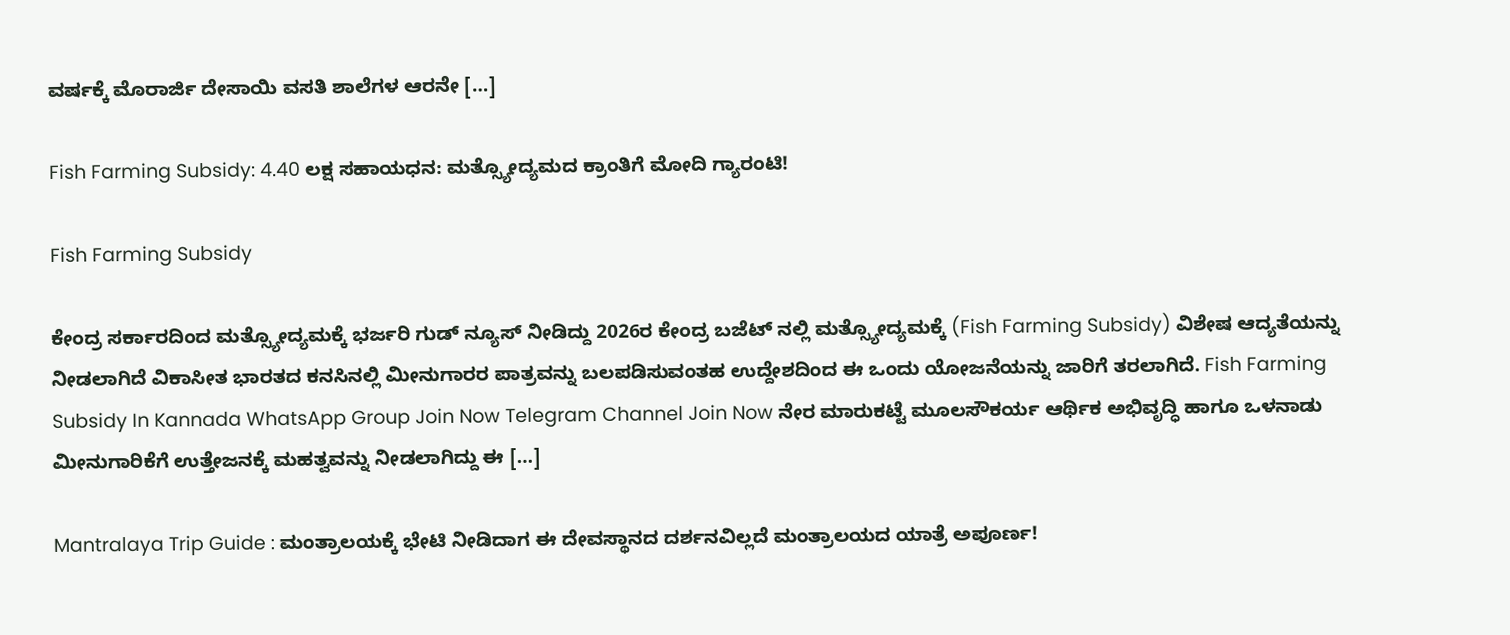ವರ್ಷಕ್ಕೆ ಮೊರಾರ್ಜಿ ದೇಸಾಯಿ ವಸತಿ ಶಾಲೆಗಳ ಆರನೇ […]

Fish Farming Subsidy: 4.40 ಲಕ್ಷ ಸಹಾಯಧನ: ಮತ್ಸ್ಯೋದ್ಯಮದ ಕ್ರಾಂತಿಗೆ ಮೋದಿ ಗ್ಯಾರಂಟಿ!

Fish Farming Subsidy

ಕೇಂದ್ರ ಸರ್ಕಾರದಿಂದ ಮತ್ಸ್ಯೋದ್ಯಮಕ್ಕೆ ಭರ್ಜರಿ ಗುಡ್ ನ್ಯೂಸ್ ನೀಡಿದ್ದು 2026ರ ಕೇಂದ್ರ ಬಜೆಟ್ ನಲ್ಲಿ ಮತ್ಸ್ಯೋದ್ಯಮಕ್ಕೆ (Fish Farming Subsidy) ವಿಶೇಷ ಆದ್ಯತೆಯನ್ನು ನೀಡಲಾಗಿದೆ ವಿಕಾಸೀತ ಭಾರತದ ಕನಸಿನಲ್ಲಿ ಮೀನುಗಾರರ ಪಾತ್ರವನ್ನು ಬಲಪಡಿಸುವಂತಹ ಉದ್ದೇಶದಿಂದ ಈ ಒಂದು ಯೋಜನೆಯನ್ನು ಜಾರಿಗೆ ತರಲಾಗಿದೆ. Fish Farming Subsidy In Kannada WhatsApp Group Join Now Telegram Channel Join Now ನೇರ ಮಾರುಕಟ್ಟೆ ಮೂಲಸೌಕರ್ಯ ಆರ್ಥಿಕ ಅಭಿವೃದ್ಧಿ ಹಾಗೂ ಒಳನಾಡು ಮೀನುಗಾರಿಕೆಗೆ ಉತ್ತೇಜನಕ್ಕೆ ಮಹತ್ವವನ್ನು ನೀಡಲಾಗಿದ್ದು ಈ […]

Mantralaya Trip Guide : ಮಂತ್ರಾಲಯಕ್ಕೆ ಭೇಟಿ ನೀಡಿದಾಗ ಈ ದೇವಸ್ಥಾನದ ದರ್ಶನವಿಲ್ಲದೆ ಮಂತ್ರಾಲಯದ ಯಾತ್ರೆ ಅಪೂರ್ಣ!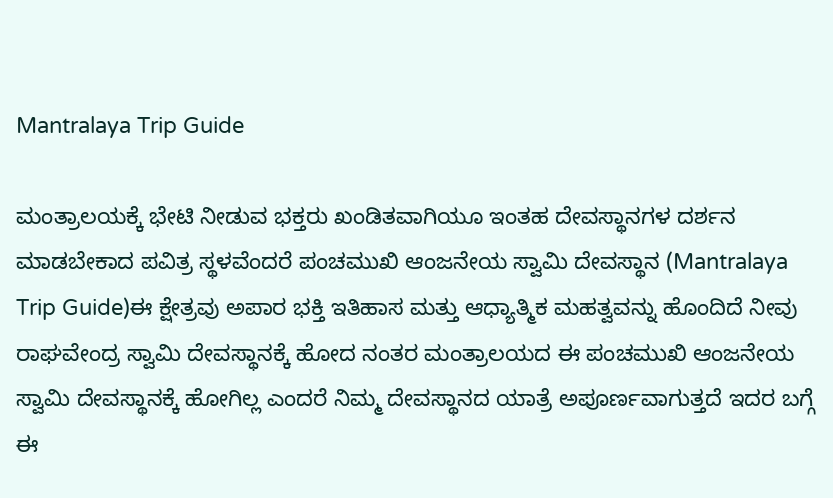Mantralaya Trip Guide

ಮಂತ್ರಾಲಯಕ್ಕೆ ಭೇಟಿ ನೀಡುವ ಭಕ್ತರು ಖಂಡಿತವಾಗಿಯೂ ಇಂತಹ ದೇವಸ್ಥಾನಗಳ ದರ್ಶನ ಮಾಡಬೇಕಾದ ಪವಿತ್ರ ಸ್ಥಳವೆಂದರೆ ಪಂಚಮುಖಿ ಆಂಜನೇಯ ಸ್ವಾಮಿ ದೇವಸ್ಥಾನ (Mantralaya Trip Guide)ಈ ಕ್ಷೇತ್ರವು ಅಪಾರ ಭಕ್ತಿ ಇತಿಹಾಸ ಮತ್ತು ಆಧ್ಯಾತ್ಮಿಕ ಮಹತ್ವವನ್ನು ಹೊಂದಿದೆ ನೀವು ರಾಘವೇಂದ್ರ ಸ್ವಾಮಿ ದೇವಸ್ಥಾನಕ್ಕೆ ಹೋದ ನಂತರ ಮಂತ್ರಾಲಯದ ಈ ಪಂಚಮುಖಿ ಆಂಜನೇಯ ಸ್ವಾಮಿ ದೇವಸ್ಥಾನಕ್ಕೆ ಹೋಗಿಲ್ಲ ಎಂದರೆ ನಿಮ್ಮ ದೇವಸ್ಥಾನದ ಯಾತ್ರೆ ಅಪೂರ್ಣವಾಗುತ್ತದೆ ಇದರ ಬಗ್ಗೆ ಈ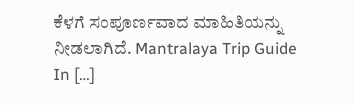ಕೆಳಗೆ ಸಂಪೂರ್ಣವಾದ ಮಾಹಿತಿಯನ್ನು ನೀಡಲಾಗಿದೆ. Mantralaya Trip Guide In […]